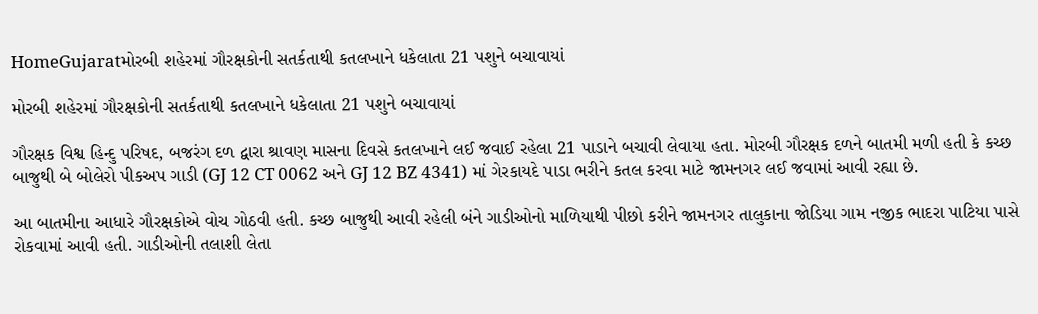HomeGujaratમોરબી શહેરમાં ગૌરક્ષકોની સતર્કતાથી કતલખાને ધકેલાતા 21 પશુને બચાવાયાં

મોરબી શહેરમાં ગૌરક્ષકોની સતર્કતાથી કતલખાને ધકેલાતા 21 પશુને બચાવાયાં

ગૌરક્ષક વિશ્વ હિન્દુ પરિષદ, બજરંગ દળ દ્વારા શ્રાવણ માસના દિવસે કતલખાને લઈ જવાઈ રહેલા 21 પાડાને બચાવી લેવાયા હતા. મોરબી ગૌરક્ષક દળને બાતમી મળી હતી કે કચ્છ બાજુથી બે બોલેરો પીકઅપ ગાડી (GJ 12 CT 0062 અને GJ 12 BZ 4341) માં ગેરકાયદે પાડા ભરીને કતલ કરવા માટે જામનગર લઈ જવામાં આવી રહ્યા છે.

આ બાતમીના આધારે ગૌરક્ષકોએ વોચ ગોઠવી હતી. કચ્છ બાજુથી આવી રહેલી બંને ગાડીઓનો માળિયાથી પીછો કરીને જામનગર તાલુકાના જોડિયા ગામ નજીક ભાદરા પાટિયા પાસે રોકવામાં આવી હતી. ગાડીઓની તલાશી લેતા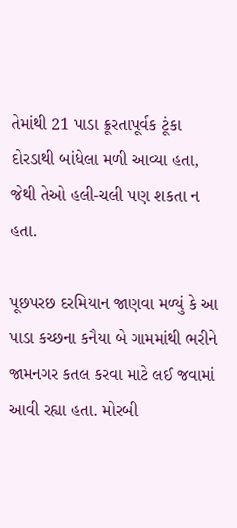તેમાંથી 21 પાડા ક્રૂરતાપૂર્વક ટૂંકા દોરડાથી બાંધેલા મળી આવ્યા હતા, જેથી તેઓ હલી-ચલી પણ શકતા ન હતા.

પૂછપરછ દરમિયાન જાણવા મળ્યું કે આ પાડા કચ્છના કનૈયા બે ગામમાંથી ભરીને જામનગર કતલ કરવા માટે લઈ જવામાં આવી રહ્યા હતા. મોરબી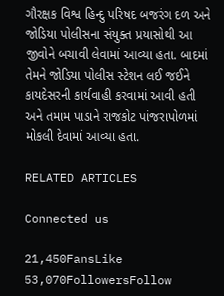ગૌરક્ષક વિશ્વ હિન્દુ પરિષદ બજરંગ દળ અને જોડિયા પોલીસના સંયુક્ત પ્રયાસોથી આ જીવોને બચાવી લેવામાં આવ્યા હતા. બાદમાં તેમને જોડિયા પોલીસ સ્ટેશન લઈ જઈને કાયદેસરની કાર્યવાહી કરવામાં આવી હતી અને તમામ પાડાને રાજકોટ પાંજરાપોળમાં મોકલી દેવામાં આવ્યા હતા.

RELATED ARTICLES

Connected us

21,450FansLike
53,070FollowersFollow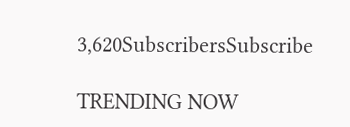3,620SubscribersSubscribe

TRENDING NOW